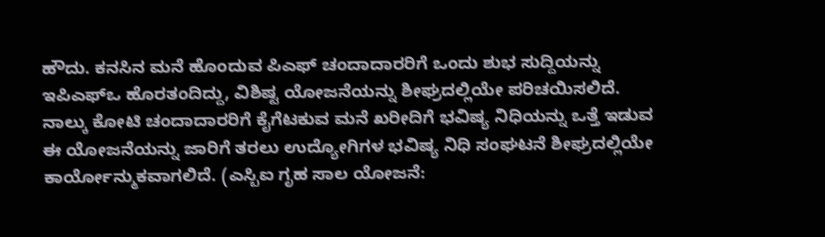ಹೌದು. ಕನಸಿನ ಮನೆ ಹೊಂದುವ ಪಿಎಫ್ ಚಂದಾದಾರರಿಗೆ ಒಂದು ಶುಭ ಸುದ್ದಿಯನ್ನು ಇಪಿಎಫ್ಒ ಹೊರತಂದಿದ್ದು, ವಿಶಿಷ್ಟ ಯೋಜನೆಯನ್ನು ಶೀಘ್ರದಲ್ಲಿಯೇ ಪರಿಚಯಿಸಲಿದೆ.
ನಾಲ್ಕು ಕೋಟಿ ಚಂದಾದಾರರಿಗೆ ಕೈಗೆಟಕುವ ಮನೆ ಖರೀದಿಗೆ ಭವಿಷ್ಯ ನಿಧಿಯನ್ನು ಒತ್ತೆ ಇಡುವ ಈ ಯೋಜನೆಯನ್ನು ಜಾರಿಗೆ ತರಲು ಉದ್ಯೋಗಿಗಳ ಭವಿಷ್ಯ ನಿಧಿ ಸಂಘಟನೆ ಶೀಘ್ರದಲ್ಲಿಯೇ ಕಾರ್ಯೋನ್ಮುಕವಾಗಲಿದೆ. (ಎಸ್ಬಿಐ ಗೃಹ ಸಾಲ ಯೋಜನೆ: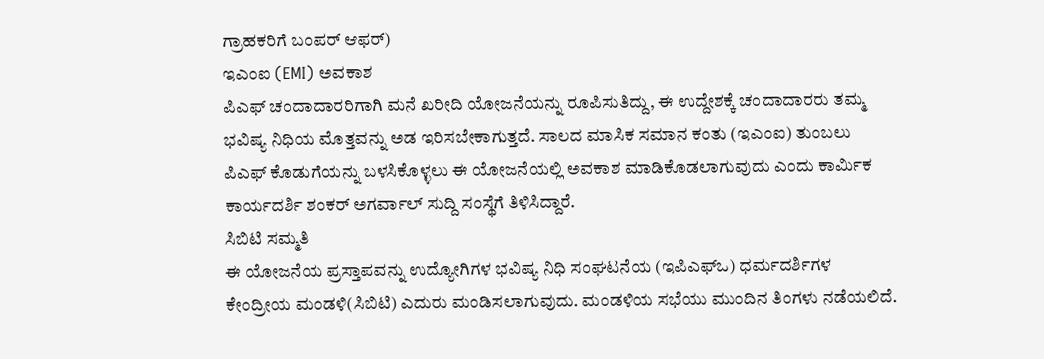ಗ್ರಾಹಕರಿಗೆ ಬಂಪರ್ ಆಫರ್)
ಇಎಂಐ (EMI) ಅವಕಾಶ
ಪಿಎಫ್ ಚಂದಾದಾರರಿಗಾಗಿ ಮನೆ ಖರೀದಿ ಯೋಜನೆಯನ್ನು ರೂಪಿಸುತಿದ್ದು, ಈ ಉದ್ದೇಶಕ್ಕೆ ಚಂದಾದಾರರು ತಮ್ಮ ಭವಿಷ್ಯ ನಿಧಿಯ ಮೊತ್ತವನ್ನು ಅಡ ಇರಿಸಬೇಕಾಗುತ್ತದೆ. ಸಾಲದ ಮಾಸಿಕ ಸಮಾನ ಕಂತು (ಇಎಂಐ) ತುಂಬಲು ಪಿಎಫ್ ಕೊಡುಗೆಯನ್ನು ಬಳಸಿಕೊಳ್ಳಲು ಈ ಯೋಜನೆಯಲ್ಲಿ ಅವಕಾಶ ಮಾಡಿಕೊಡಲಾಗುವುದು ಎಂದು ಕಾರ್ಮಿಕ ಕಾರ್ಯದರ್ಶಿ ಶಂಕರ್ ಅಗರ್ವಾಲ್ ಸುದ್ದಿ ಸಂಸ್ಥೆಗೆ ತಿಳಿಸಿದ್ದಾರೆ.
ಸಿಬಿಟಿ ಸಮ್ಮತಿ
ಈ ಯೋಜನೆಯ ಪ್ರಸ್ತಾಪವನ್ನು ಉದ್ಯೋಗಿಗಳ ಭವಿಷ್ಯ ನಿಧಿ ಸಂಘಟನೆಯ (ಇಪಿಎಫ್ಒ) ಧರ್ಮದರ್ಶಿಗಳ ಕೇಂದ್ರೀಯ ಮಂಡಳಿ(ಸಿಬಿಟಿ) ಎದುರು ಮಂಡಿಸಲಾಗುವುದು. ಮಂಡಳಿಯ ಸಭೆಯು ಮುಂದಿನ ತಿಂಗಳು ನಡೆಯಲಿದೆ.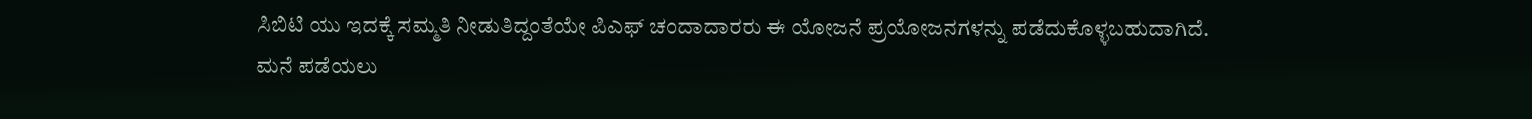ಸಿಬಿಟಿ ಯು ಇದಕ್ಕೆ ಸಮ್ಮತಿ ನೀಡುತಿದ್ದಂತೆಯೇ ಪಿಎಫ್ ಚಂದಾದಾರರು ಈ ಯೋಜನೆ ಪ್ರಯೋಜನಗಳನ್ನು ಪಡೆದುಕೊಳ್ಳಬಹುದಾಗಿದೆ.
ಮನೆ ಪಡೆಯಲು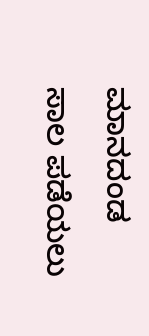ಮಾನದಂಡ
ಸಾಲ ಪಡೆಯಲು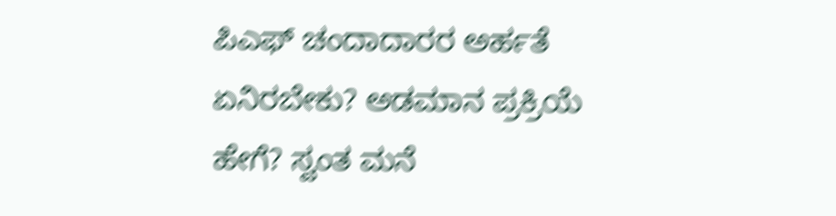ಪಿಎಫ್ ಚಂದಾದಾರರ ಅರ್ಹತೆ ಏನಿರಬೇಕು? ಅಡಮಾನ ಪ್ರಕ್ರಿಯೆ ಹೇಗೆ? ಸ್ವಂತ ಮನೆ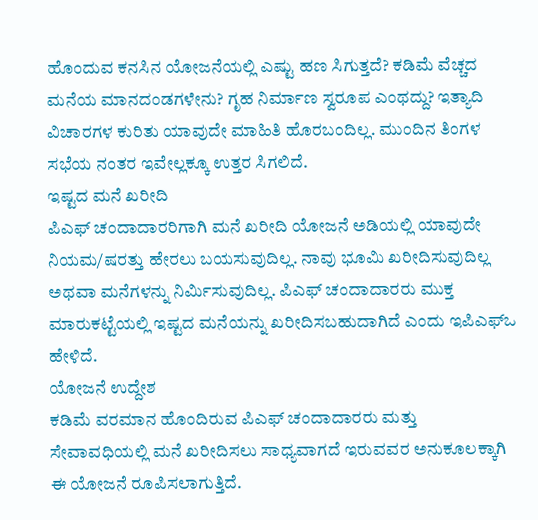ಹೊಂದುವ ಕನಸಿನ ಯೋಜನೆಯಲ್ಲಿ ಎಷ್ಟು ಹಣ ಸಿಗುತ್ತದೆ? ಕಡಿಮೆ ವೆಚ್ಚದ ಮನೆಯ ಮಾನದಂಡಗಳೇನು? ಗೃಹ ನಿರ್ಮಾಣ ಸ್ವರೂಪ ಎಂಥದ್ದು? ಇತ್ಯಾದಿ ವಿಚಾರಗಳ ಕುರಿತು ಯಾವುದೇ ಮಾಹಿತಿ ಹೊರಬಂದಿಲ್ಲ. ಮುಂದಿನ ತಿಂಗಳ ಸಭೆಯ ನಂತರ ಇವೇಲ್ಲಕ್ಕೂ ಉತ್ತರ ಸಿಗಲಿದೆ.
ಇಷ್ಟದ ಮನೆ ಖರೀದಿ
ಪಿಎಫ್ ಚಂದಾದಾರರಿಗಾಗಿ ಮನೆ ಖರೀದಿ ಯೋಜನೆ ಅಡಿಯಲ್ಲಿ ಯಾವುದೇ ನಿಯಮ/ಷರತ್ತು ಹೇರಲು ಬಯಸುವುದಿಲ್ಲ. ನಾವು ಭೂಮಿ ಖರೀದಿಸುವುದಿಲ್ಲ ಅಥವಾ ಮನೆಗಳನ್ನು ನಿರ್ಮಿಸುವುದಿಲ್ಲ. ಪಿಎಫ್ ಚಂದಾದಾರರು ಮುಕ್ತ ಮಾರುಕಟ್ಟೆಯಲ್ಲಿ ಇಷ್ಟದ ಮನೆಯನ್ನು ಖರೀದಿಸಬಹುದಾಗಿದೆ ಎಂದು ಇಪಿಎಫ್ಒ ಹೇಳಿದೆ.
ಯೋಜನೆ ಉದ್ದೇಶ
ಕಡಿಮೆ ವರಮಾನ ಹೊಂದಿರುವ ಪಿಎಫ್ ಚಂದಾದಾರರು ಮತ್ತು ಸೇವಾವಧಿಯಲ್ಲಿ ಮನೆ ಖರೀದಿಸಲು ಸಾಧ್ಯವಾಗದೆ ಇರುವವರ ಅನುಕೂಲಕ್ಕಾಗಿ ಈ ಯೋಜನೆ ರೂಪಿಸಲಾಗುತ್ತಿದೆ.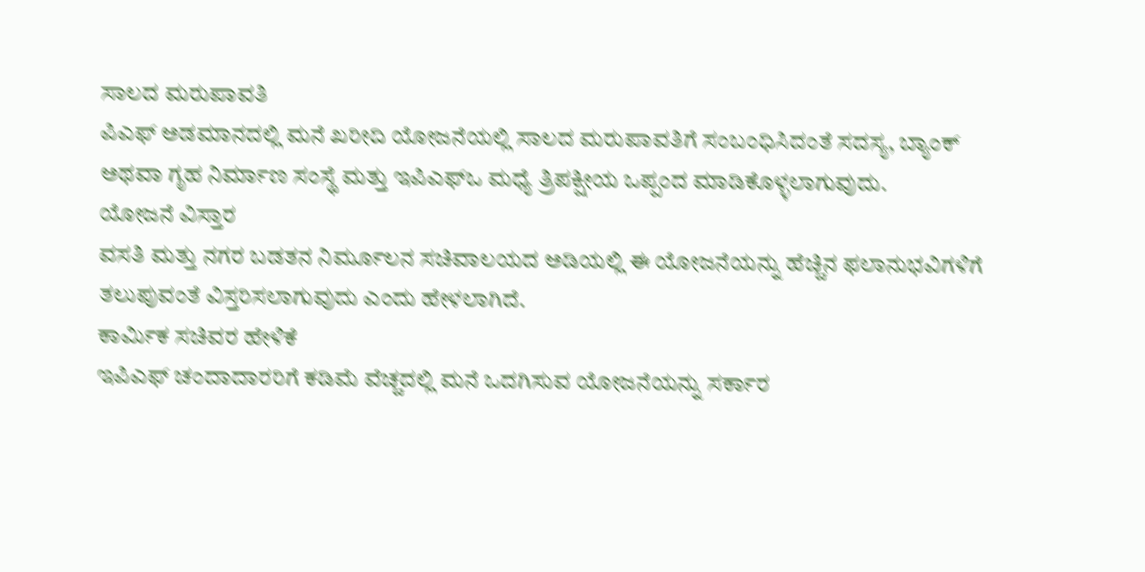ಸಾಲದ ಮರುಪಾವತಿ
ಪಿಎಫ್ ಅಡಮಾನದಲ್ಲಿ ಮನೆ ಖರೀದಿ ಯೋಜನೆಯಲ್ಲಿ ಸಾಲದ ಮರುಪಾವತಿಗೆ ಸಂಬಂಧಿಸಿದಂತೆ ಸದಸ್ಯ, ಬ್ಯಾಂಕ್ ಅಥವಾ ಗೃಹ ನಿರ್ಮಾಣ ಸಂಸ್ಥೆ ಮತ್ತು ಇಪಿಎಫ್ಒ ಮಧ್ಯೆ ತ್ರಿಪಕ್ಷೀಯ ಒಪ್ಪಂದ ಮಾಡಿಕೊಳ್ಳಲಾಗುವುದು.
ಯೋಜನೆ ವಿಸ್ತಾರ
ವಸತಿ ಮತ್ತು ನಗರ ಬಡತನ ನಿರ್ಮೂಲನ ಸಚಿವಾಲಯದ ಅಡಿಯಲ್ಲಿ ಈ ಯೋಜನೆಯನ್ನು ಹೆಚ್ಚಿನ ಫಲಾನುಭವಿಗಳಿಗೆ ತಲುಪುವಂತೆ ವಿಸ್ತರಿಸಲಾಗುವುದು ಎಂದು ಹೇಳಲಾಗಿದೆ.
ಕಾರ್ಮಿಕ ಸಚಿವರ ಹೇಳಿಕೆ
ಇಪಿಎಫ್ ಚಂದಾದಾರರಿಗೆ ಕಡಿಮೆ ವೆಚ್ಚದಲ್ಲಿ ಮನೆ ಒದಗಿಸುವ ಯೋಜನೆಯನ್ನು ಸರ್ಕಾರ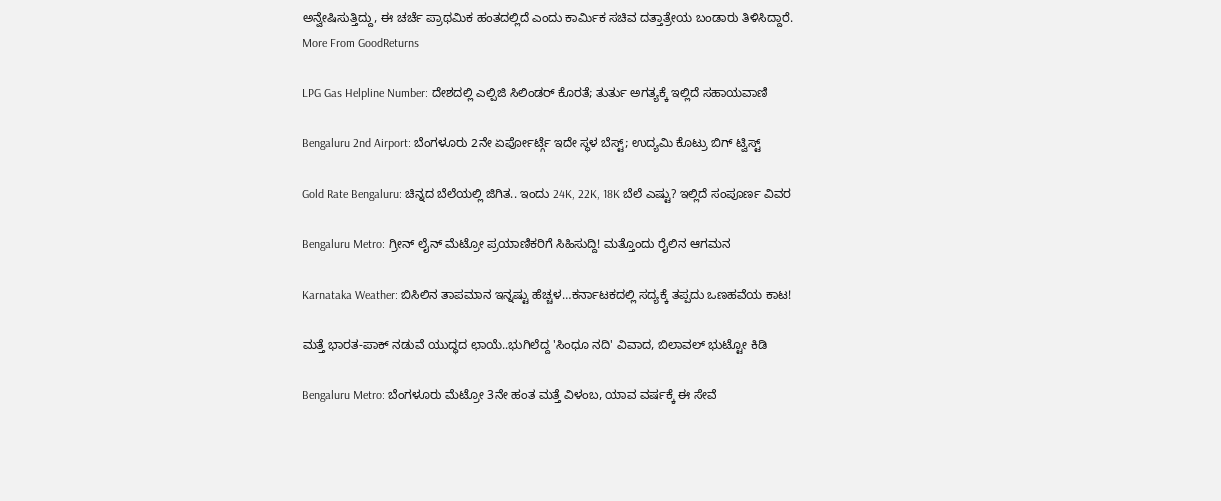ಅನ್ವೇಷಿಸುತ್ತಿದ್ದು, ಈ ಚರ್ಚೆ ಪ್ರಾಥಮಿಕ ಹಂತದಲ್ಲಿದೆ ಎಂದು ಕಾರ್ಮಿಕ ಸಚಿವ ದತ್ತಾತ್ರೇಯ ಬಂಡಾರು ತಿಳಿಸಿದ್ದಾರೆ.
More From GoodReturns

LPG Gas Helpline Number: ದೇಶದಲ್ಲಿ ಎಲ್ಪಿಜಿ ಸಿಲಿಂಡರ್ ಕೊರತೆ; ತುರ್ತು ಅಗತ್ಯಕ್ಕೆ ಇಲ್ಲಿದೆ ಸಹಾಯವಾಣಿ

Bengaluru 2nd Airport: ಬೆಂಗಳೂರು 2ನೇ ಏರ್ಪೋರ್ಟ್ಗೆ ಇದೇ ಸ್ಥಳ ಬೆಸ್ಟ್; ಉದ್ಯಮಿ ಕೊಟ್ರು ಬಿಗ್ ಟ್ವಿಸ್ಟ್

Gold Rate Bengaluru: ಚಿನ್ನದ ಬೆಲೆಯಲ್ಲಿ ಜಿಗಿತ.. ಇಂದು 24K, 22K, 18K ಬೆಲೆ ಎಷ್ಟು? ಇಲ್ಲಿದೆ ಸಂಪೂರ್ಣ ವಿವರ

Bengaluru Metro: ಗ್ರೀನ್ ಲೈನ್ ಮೆಟ್ರೋ ಪ್ರಯಾಣಿಕರಿಗೆ ಸಿಹಿಸುದ್ದಿ! ಮತ್ತೊಂದು ರೈಲಿನ ಆಗಮನ

Karnataka Weather: ಬಿಸಿಲಿನ ತಾಪಮಾನ ಇನ್ನಷ್ಟು ಹೆಚ್ಚಳ…ಕರ್ನಾಟಕದಲ್ಲಿ ಸದ್ಯಕ್ಕೆ ತಪ್ಪದು ಒಣಹವೆಯ ಕಾಟ!

ಮತ್ತೆ ಭಾರತ-ಪಾಕ್ ನಡುವೆ ಯುದ್ಧದ ಛಾಯೆ..ಭುಗಿಲೆದ್ದ 'ಸಿಂಧೂ ನದಿ' ವಿವಾದ, ಬಿಲಾವಲ್ ಭುಟ್ಟೋ ಕಿಡಿ

Bengaluru Metro: ಬೆಂಗಳೂರು ಮೆಟ್ರೋ 3ನೇ ಹಂತ ಮತ್ತೆ ವಿಳಂಬ, ಯಾವ ವರ್ಷಕ್ಕೆ ಈ ಸೇವೆ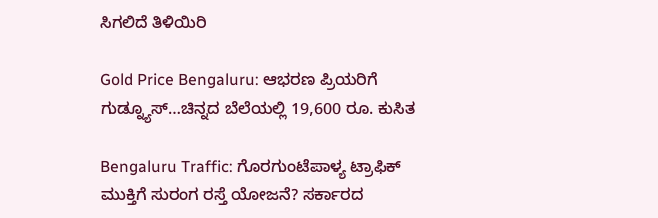ಸಿಗಲಿದೆ ತಿಳಿಯಿರಿ

Gold Price Bengaluru: ಆಭರಣ ಪ್ರಿಯರಿಗೆ ಗುಡ್ನ್ಯೂಸ್…ಚಿನ್ನದ ಬೆಲೆಯಲ್ಲಿ 19,600 ರೂ. ಕುಸಿತ

Bengaluru Traffic: ಗೊರಗುಂಟೆಪಾಳ್ಯ ಟ್ರಾಫಿಕ್ ಮುಕ್ತಿಗೆ ಸುರಂಗ ರಸ್ತೆ ಯೋಜನೆ? ಸರ್ಕಾರದ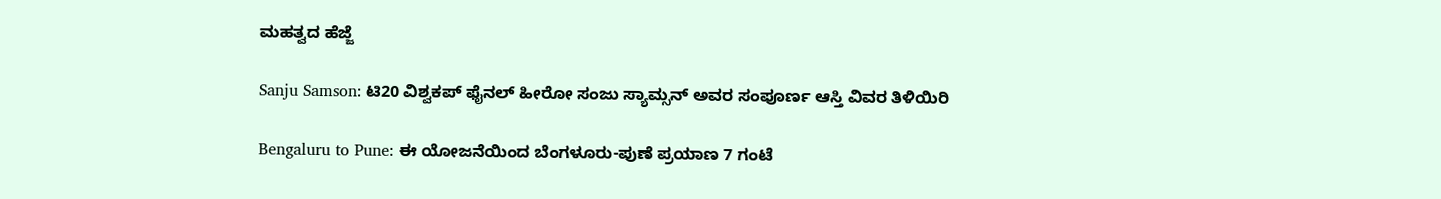ಮಹತ್ವದ ಹೆಜ್ಜೆ

Sanju Samson: ಟಿ20 ವಿಶ್ವಕಪ್ ಫೈನಲ್ ಹೀರೋ ಸಂಜು ಸ್ಯಾಮ್ಸನ್ ಅವರ ಸಂಪೂರ್ಣ ಆಸ್ತಿ ವಿವರ ತಿಳಿಯಿರಿ

Bengaluru to Pune: ಈ ಯೋಜನೆಯಿಂದ ಬೆಂಗಳೂರು-ಪುಣೆ ಪ್ರಯಾಣ 7 ಗಂಟೆ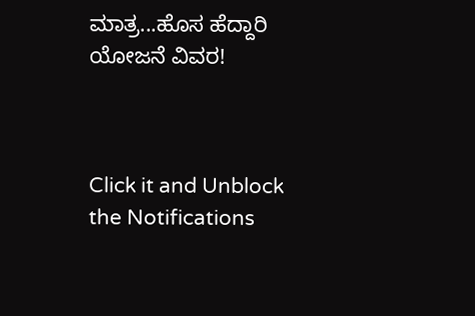ಮಾತ್ರ...ಹೊಸ ಹೆದ್ದಾರಿ ಯೋಜನೆ ವಿವರ!



Click it and Unblock the Notifications